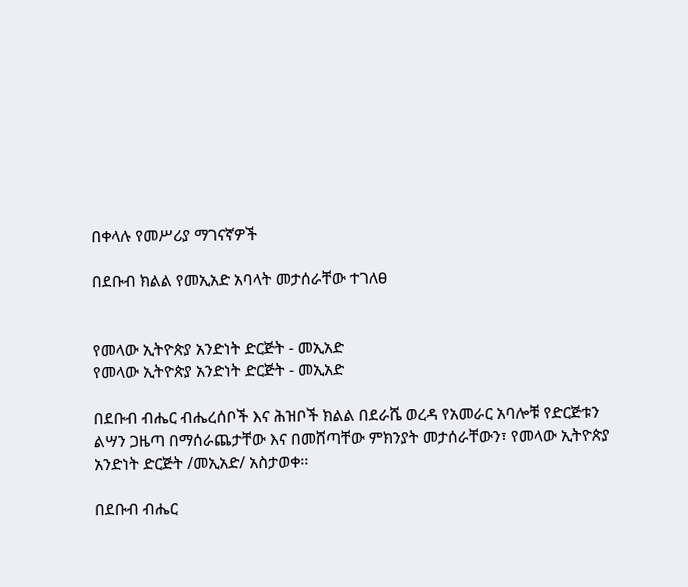በቀላሉ የመሥሪያ ማገናኛዎች

በደቡብ ክልል የመኢአድ አባላት መታሰራቸው ተገለፀ


የመላው ኢትዮጵያ አንድነት ድርጅት - መኢአድ
የመላው ኢትዮጵያ አንድነት ድርጅት - መኢአድ

በደቡብ ብሔር ብሔረሰቦች እና ሕዝቦች ክልል በደራሼ ወረዳ የአመራር አባሎቹ የድርጅቱን ልሣን ጋዜጣ በማሰራጨታቸው እና በመሸጣቸው ምክንያት መታሰራቸውን፣ የመላው ኢትዮጵያ አንድነት ድርጅት /መኢአድ/ አስታወቀ፡፡

በደቡብ ብሔር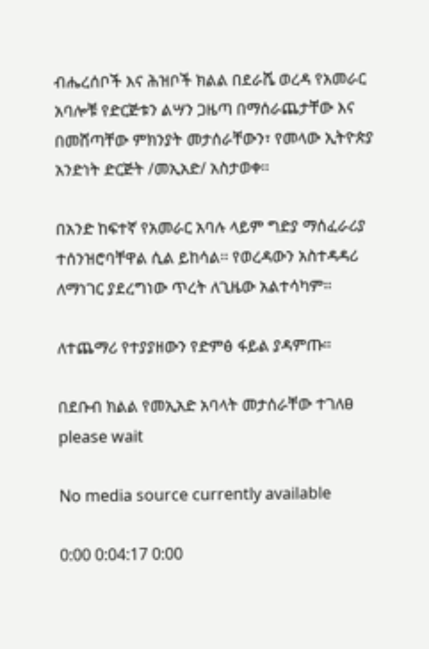ብሔረሰቦች እና ሕዝቦች ክልል በደራሼ ወረዳ የአመራር አባሎቹ የድርጅቱን ልሣን ጋዜጣ በማሰራጨታቸው እና በመሸጣቸው ምክንያት መታሰራቸውን፣ የመላው ኢትዮጵያ አንድነት ድርጅት /መኢአድ/ አስታወቀ፡፡

በአንድ ከፍተኛ የአመራር አባሉ ላይም ግድያ ማሰፈራሪያ ተሰንዝሮባቸዋል ሲል ይከሳል፡፡ የወረዳውን አስተዳዳሪ ለማነገር ያደረግነው ጥረት ለጊዜው አልተሳካም፡፡

ለተጨማሪ የተያያዘውን የድምፅ ፋይል ያዳምጡ።

በደቡብ ክልል የመኢአድ አባላት መታሰራቸው ተገለፀ
please wait

No media source currently available

0:00 0:04:17 0:00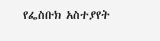የፌስቡክ አስተያየት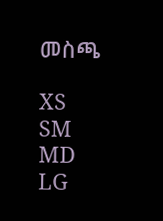መስጫ

XS
SM
MD
LG